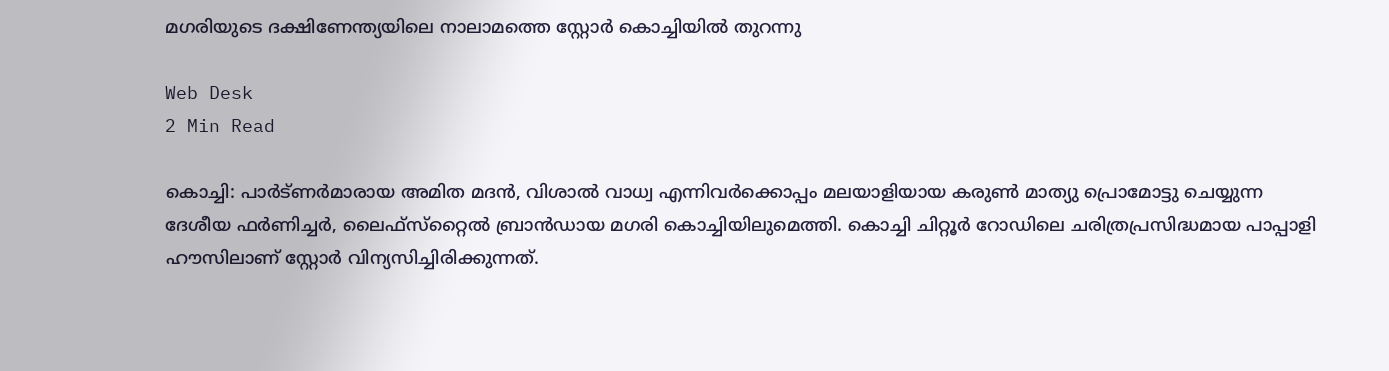മഗരിയുടെ ദക്ഷിണേന്ത്യയിലെ നാലാമത്തെ സ്റ്റോര്‍ കൊച്ചിയില്‍ തുറന്നു

Web Desk
2 Min Read

കൊച്ചി: പാര്‍ട്ണര്‍മാരായ അമിത മദന്‍, വിശാല്‍ വാധ്വ എന്നിവര്‍ക്കൊപ്പം മലയാളിയായ കരുണ്‍ മാത്യു പ്രൊമോട്ടു ചെയ്യുന്ന ദേശീയ ഫര്‍ണിച്ചര്‍, ലൈഫ്സ്‌റ്റൈല്‍ ബ്രാന്‍ഡായ മഗരി കൊച്ചിയിലുമെത്തി. കൊച്ചി ചിറ്റൂര്‍ റോഡിലെ ചരിത്രപ്രസിദ്ധമായ പാപ്പാളി ഹൗസിലാണ് സ്റ്റോര്‍ വിന്യസിച്ചിരിക്കുന്നത്.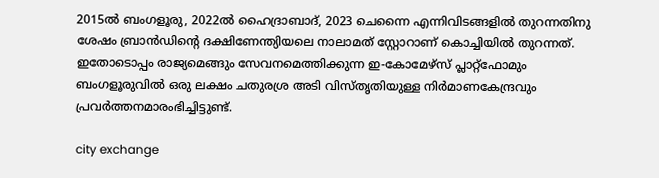2015ല്‍ ബംഗളൂരു, 2022ല്‍ ഹൈദ്രാബാദ്, 2023 ചെന്നൈ എന്നിവിടങ്ങളില്‍ തുറന്നതിനു ശേഷം ബ്രാന്‍ഡിന്റെ ദക്ഷിണേന്ത്യിയലെ നാലാമത് സ്റ്റോറാണ് കൊച്ചിയില്‍ തുറന്നത്. ഇതോടൊപ്പം രാജ്യമെങ്ങും സേവനമെത്തിക്കുന്ന ഇ-കോമേഴ്സ് പ്ലാറ്റ്ഫോമും ബംഗളൂരുവില്‍ ഒരു ലക്ഷം ചതുരശ്ര അടി വിസ്തൃതിയുള്ള നിര്‍മാണകേന്ദ്രവും പ്രവര്‍ത്തനമാരംഭിച്ചിട്ടുണ്ട്.

city exchange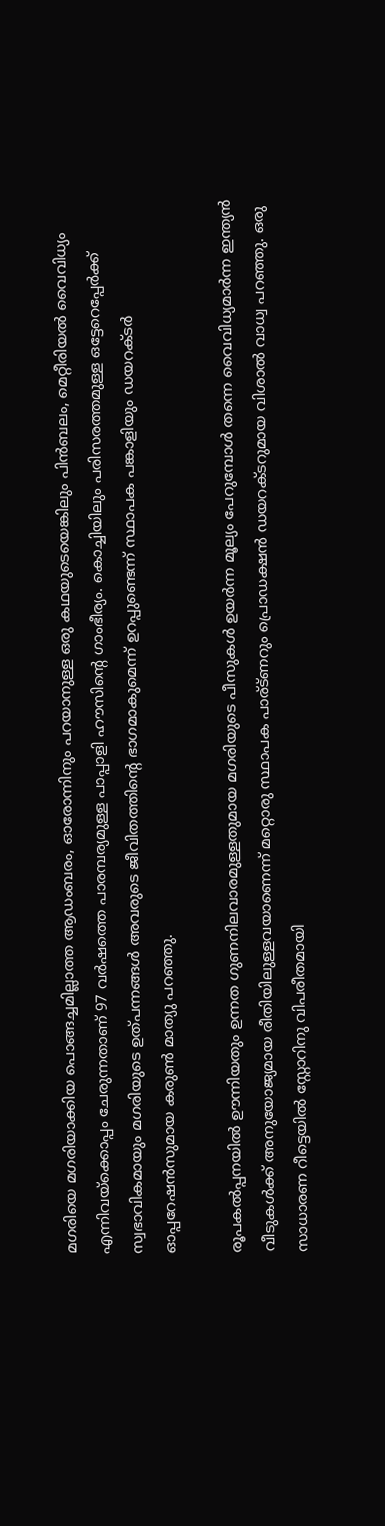മഗരിയെ മഗരിയാക്കിയ പൊങ്ങച്ചമില്ലാത്ത ആഡംബരം, ഓരോന്നിനും പറയാനുള്ള ഒരു കഥയുടെയെങ്കിലും പിന്‍ബലം, മെറ്റീരിയല്‍ വൈവിധ്യം എന്നിവയ്ക്കൊപ്പം ചേരുന്നതാണ് 97 വര്‍ഷത്തെ പാരമ്പര്യമുള്ള പാപ്പാളി ഹൗസിന്റെ ഗാംഭീര്യം. കൊച്ചിയിലും പരിസരത്തമുള്ള ഒട്ടേറെപ്പേര്‍ക്ക് സ്വഭാവികമായും മഗരിയുടെ ഉത്പന്നങ്ങള്‍ അവരുടെ ജീവിതത്തിന്റെ ഭാഗമാകുമെന്ന് ഉറപ്പുണ്ടെന്ന് സ്ഥാപക പങ്കാളിയും ഡയറക്ടര്‍ ഓപ്പറേഷന്‍സുമായ കരുണ്‍ മാത്യു പറഞ്ഞു.

രൂപകല്‍പ്പനയില്‍ ഊന്നിയതും ഉന്നത ഗുണനിലവാരമുള്ളതുമായ മഗരിയുടെ പീസുകള്‍ ഉയര്‍ന്ന മൂല്യം പേറുമ്പോള്‍ തന്നെ വൈവിധ്യമാര്‍ന്ന ഇന്ത്യന്‍ വീടുകള്‍ക്ക് അനുയോജ്യമായ രീതിയിലുള്ളവയാണെന്ന് മറ്റൊരു സ്ഥാപക പാര്ട്ണറും പ്രൊഡക്ഷന്‍ ഡയറക്ടറുമായ വിശാല്‍ വാധ്വ പറഞ്ഞു. ഒരു സാധാരണ റീട്ടെയില്‍ സ്റ്റോറിനു വിപരീതമായി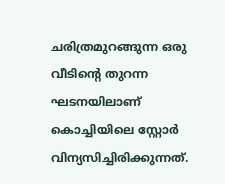ചരിത്രമുറങ്ങുന്ന ഒരു വീടിന്റെ തുറന്ന ഘടനയിലാണ് കൊച്ചിയിലെ സ്റ്റോര്‍ വിന്യസിച്ചിരിക്കുന്നത്.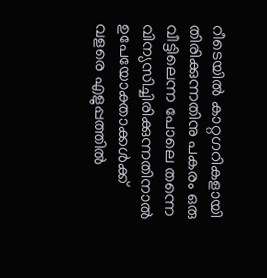റീടെയില്‍ കാറ്റഗറികളായി തിരിക്കുന്നതിനു പകരം ഒരു വീട്ടിലെന്ന പോലെ തന്നെ വിന്യസിച്ചിരിക്കുന്നതിനാല്‍ ഉപേയോക്താക്കള്‍ക്ക് വളരെ എളുപ്പത്തില്‍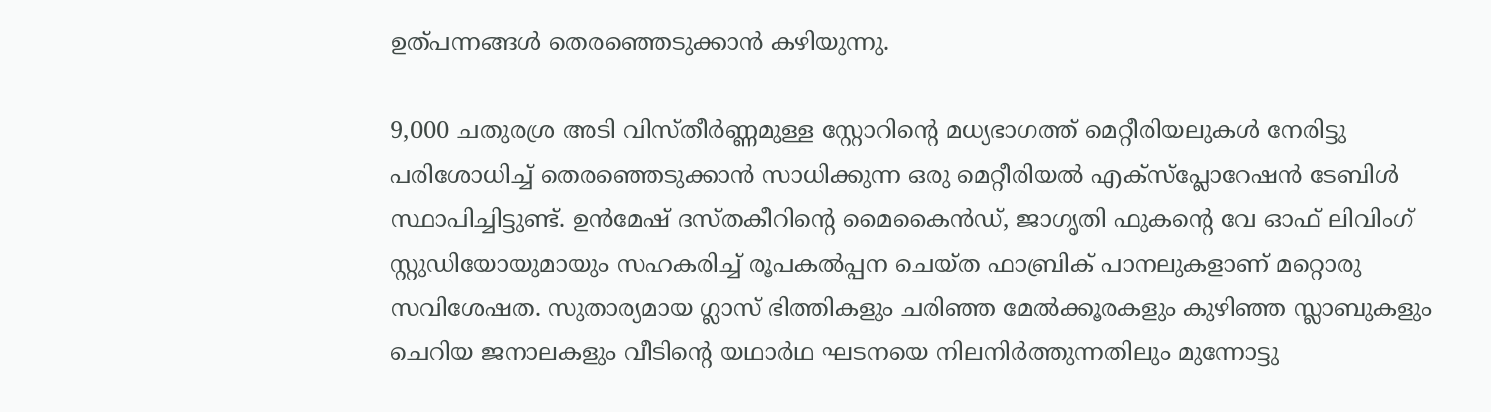ഉത്പന്നങ്ങള്‍ തെരഞ്ഞെടുക്കാന്‍ കഴിയുന്നു.

9,000 ചതുരശ്ര അടി വിസ്തീര്‍ണ്ണമുള്ള സ്റ്റോറിന്റെ മധ്യഭാഗത്ത് മെറ്റീരിയലുകള്‍ നേരിട്ടു പരിശോധിച്ച് തെരഞ്ഞെടുക്കാന്‍ സാധിക്കുന്ന ഒരു മെറ്റീരിയല്‍ എക്സ്പ്ലോറേഷന്‍ ടേബിള്‍ സ്ഥാപിച്ചിട്ടുണ്ട്. ഉന്‍മേഷ് ദസ്തകീറിന്റെ മൈകൈന്‍ഡ്, ജാഗൃതി ഫുകന്റെ വേ ഓഫ് ലിവിംഗ് സ്റ്റുഡിയോയുമായും സഹകരിച്ച് രൂപകല്‍പ്പന ചെയ്ത ഫാബ്രിക് പാനലുകളാണ് മറ്റൊരു സവിശേഷത. സുതാര്യമായ ഗ്ലാസ് ഭിത്തികളും ചരിഞ്ഞ മേല്‍ക്കൂരകളും കുഴിഞ്ഞ സ്ലാബുകളും ചെറിയ ജനാലകളും വീടിന്റെ യഥാര്‍ഥ ഘടനയെ നിലനിര്‍ത്തുന്നതിലും മുന്നോട്ടു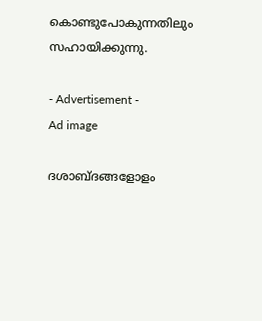കൊണ്ടുപോകുന്നതിലും സഹായിക്കുന്നു.

- Advertisement -
Ad image

ദശാബ്ദങ്ങളോളം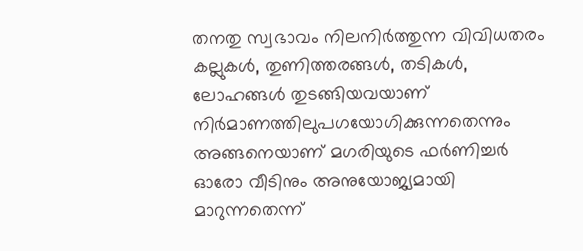തനതു സ്വഭാവം നിലനിര്‍ത്തുന്ന വിവിധതരം കല്ലുകള്‍, തുണിത്തരങ്ങള്‍, തടികള്‍, ലോഹങ്ങള്‍ തുടങ്ങിയവയാണ് നിര്‍മാണത്തിലുപഗയോഗിക്കുന്നതെന്നും അങ്ങനെയാണ് മഗരിയുടെ ഫര്‍ണിച്ചര്‍ ഓരോ വീടിനും അനുയോജ്യമായി മാറുന്നതെന്ന്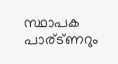സ്ഥാപക പാര്ട്ണറും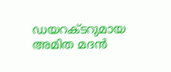ഡയറക്ടറുമായ അമിത മദന്‍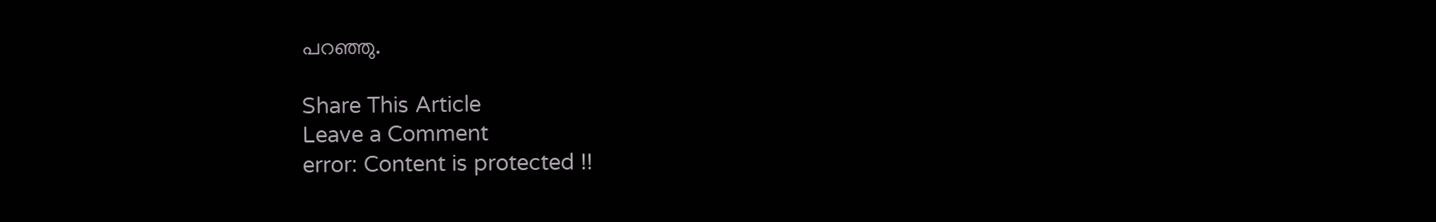പറഞ്ഞു.

Share This Article
Leave a Comment
error: Content is protected !!